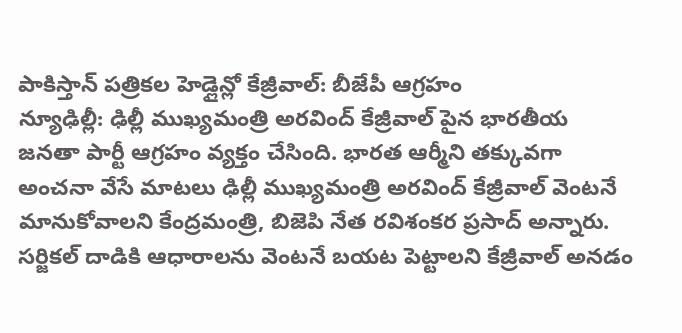పాకిస్తాన్ పత్రికల హెడ్లైన్లో కేజ్రీవాల్: బీజేపీ ఆగ్రహం
న్యూఢిల్లీ: ఢిల్లీ ముఖ్యమంత్రి అరవింద్ కేజ్రీవాల్ పైన భారతీయ జనతా పార్టీ ఆగ్రహం వ్యక్తం చేసింది. భారత ఆర్మీని తక్కువగా అంచనా వేసే మాటలు ఢిల్లీ ముఖ్యమంత్రి అరవింద్ కేజ్రీవాల్ వెంటనే మానుకోవాలని కేంద్రమంత్రి, బిజెపి నేత రవిశంకర ప్రసాద్ అన్నారు.
సర్జికల్ దాడికి ఆధారాలను వెంటనే బయట పెట్టాలని కేజ్రీవాల్ అనడం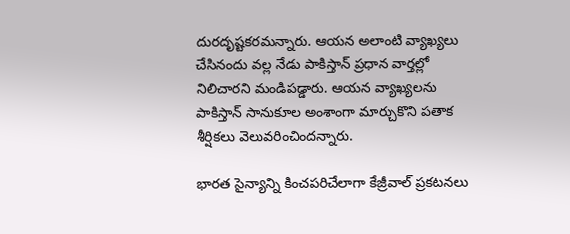దురదృష్టకరమన్నారు. ఆయన అలాంటి వ్యాఖ్యలు చేసినందు వల్ల నేడు పాకిస్తాన్ ప్రధాన వార్తల్లో నిలిచారని మండిపడ్డారు. ఆయన వ్యాఖ్యలను పాకిస్తాన్ సానుకూల అంశాంగా మార్చుకొని పతాక శీర్షికలు వెలువరించిందన్నారు.

భారత సైన్యాన్ని కించపరిచేలాగా కేజ్రీవాల్ ప్రకటనలు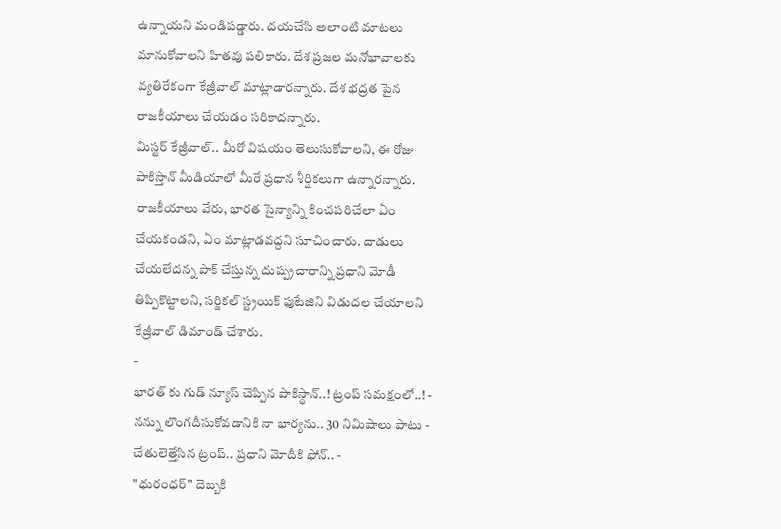ఉన్నాయని మండిపడ్డారు. దయచేసి అలాంటి మాటలు మానుకోవాలని హితవు పలికారు. దేశ ప్రజల మనోభావాలకు వ్యతిరేకంగా కేజ్రీవాల్ మాట్లాడారన్నారు. దేశ భద్రత పైన రాజకీయాలు చేయడం సరికాదన్నారు.
మిస్టర్ కేజ్రీవాల్.. మీరో విషయం తెలుసుకోవాలని, ఈ రోజు పాకిస్తాన్ మీడియాలో మీరే ప్రధాన శీర్షికలుగా ఉన్నారన్నారు. రాజకీయాలు వేరు, భారత సైన్యాన్ని కించపరిచేలా ఏం చేయకండని, ఏం మాట్లాడవద్దని సూచించారు. దాడులు చేయలేదన్న పాక్ చేస్తున్న దుష్ప్రచారాన్ని ప్రధాని మోడీ తిప్పికొట్టాలని, సర్జికల్ స్ట్రయిక్ ఫుటేజిని విడుదల చేయాలని కేజ్రీవాల్ డిమాండ్ చేశారు.
-
భారత్ కు గుడ్ న్యూస్ చెప్పిన పాకిస్థాన్..! ట్రంప్ సమక్షంలో..! -
నన్ను లొంగదీసుకోవడానికి నా భార్యను.. 30 నిమిషాలు పాటు -
చేతులెత్తేసిన ట్రంప్.. ప్రధాని మోదీకి ఫోన్.. -
"ధురంధర్" దెబ్బకి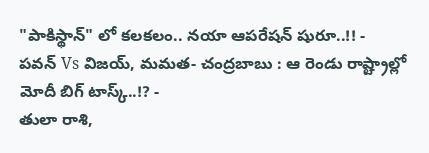"పాకిస్థాన్" లో కలకలం.. నయా ఆపరేషన్ షురూ..!! -
పవన్ Vs విజయ్, మమత- చంద్రబాబు : ఆ రెండు రాష్ట్రాల్లో మోదీ బిగ్ టాస్క్..!? -
తులా రాశి,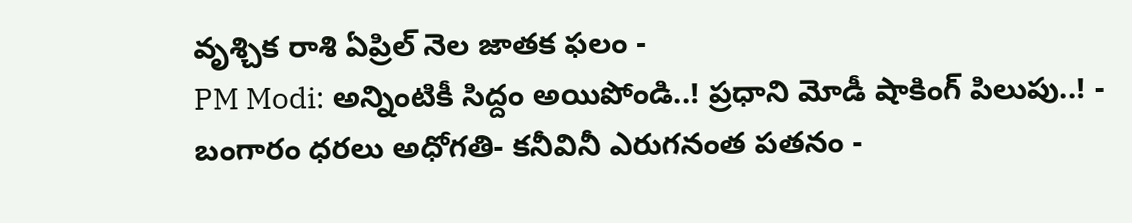వృశ్చిక రాశి ఏప్రిల్ నెల జాతక ఫలం -
PM Modi: అన్నింటికీ సిద్దం అయిపోండి..! ప్రధాని మోడీ షాకింగ్ పిలుపు..! -
బంగారం ధరలు అధోగతి- కనీవినీ ఎరుగనంత పతనం -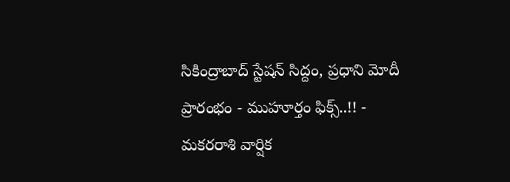సికింద్రాబాద్ స్టేషన్ సిద్దం, ప్రధాని మోదీ ప్రారంభం - ముహూర్తం ఫిక్స్..!! -
మకరరాశి వార్షిక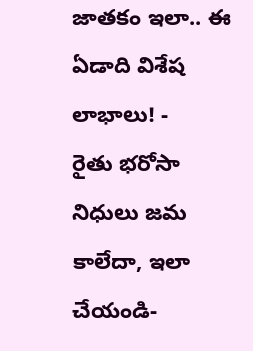జాతకం ఇలా.. ఈ ఏడాది విశేష లాభాలు! -
రైతు భరోసా నిధులు జమ కాలేదా, ఇలా చేయండి-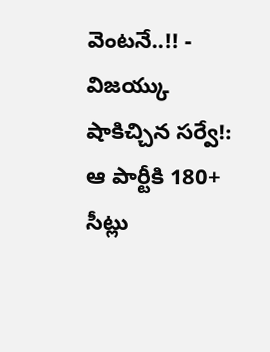వెంటనే..!! -
విజయ్కు షాకిచ్చిన సర్వే!: ఆ పార్టీకి 180+ సీట్లు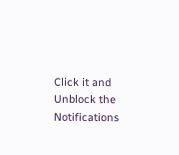Click it and Unblock the Notifications